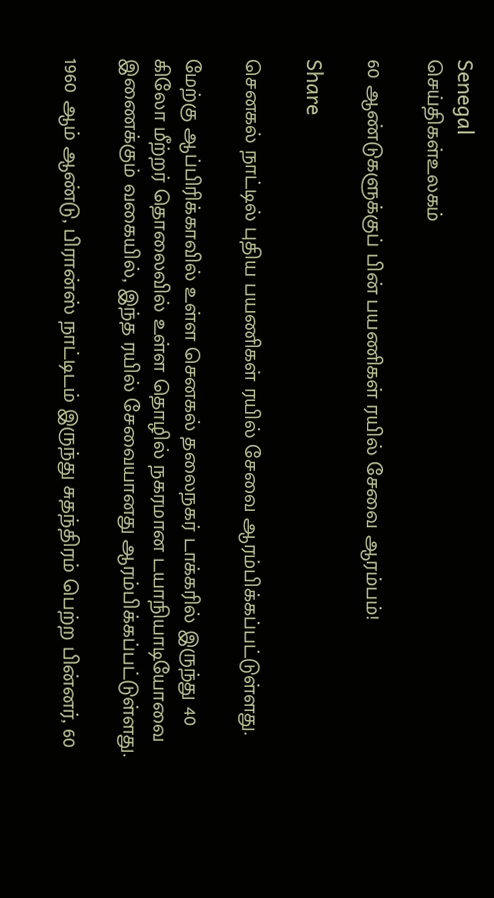Senegal
செய்திகள்உலகம்

60 ஆண்டுகளுக்குப் பின் பயணிகள் ரயில் சேவை ஆரம்பம்!

Share

செனகல் நாட்டில் புதிய பயணிகள் ரயில் சேவை ஆரம்பிக்கப்பட்டுள்ளது.

மேற்கு ஆப்பிரிக்காவில் உள்ள செனகல் தலைநகர் டாக்கரில் இருந்து 40 கிலோ மீற்றர் தொலைவில் உள்ள தொழில் நகரமான டயாநியாடியோவை இணைக்கும் வகையில், இந்த ரயில் சேவையானது ஆரம்பிக்கப்பட்டுள்ளது.

1960 ஆம் ஆண்டு, பிரான்ஸ் நாட்டிடம் இருந்து சுதந்திரம் பெற்ற பின்னர், 60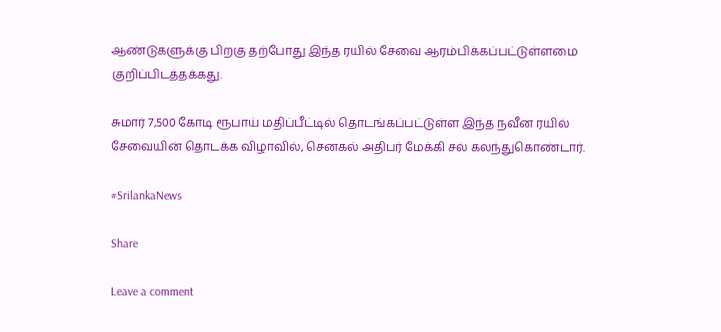ஆண்டுகளுக்கு பிறகு தற்போது இந்த ரயில் சேவை ஆரம்பிக்கப்பட்டுள்ளமை குறிப்பிடத்தக்கது.

சுமார் 7,500 கோடி ரூபாய் மதிப்பீட்டில் தொடங்கப்பட்டுள்ள இந்த நவீன ரயில் சேவையின் தொடக்க விழாவில், செனகல் அதிபர் மேக்கி சல் கலந்துகொண்டார்.

#SrilankaNews

Share

Leave a comment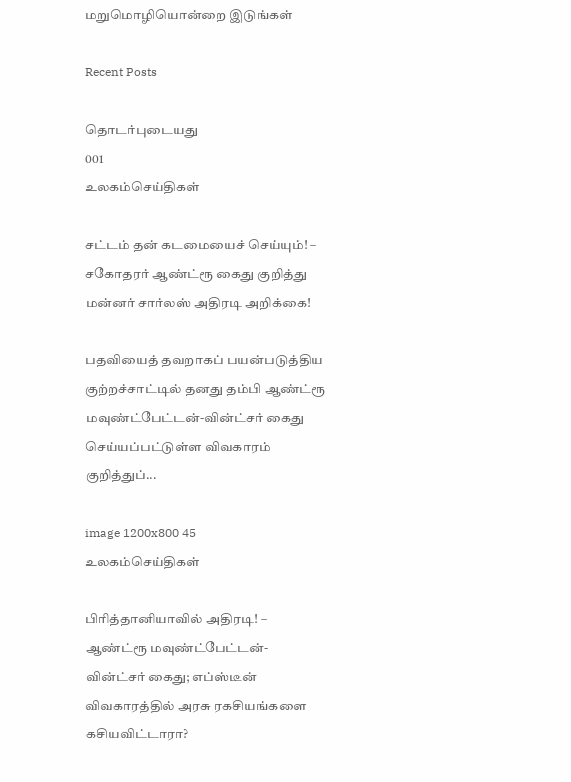மறுமொழியொன்றை இடுங்கள்

Recent Posts

தொடர்புடையது
001
உலகம்செய்திகள்

சட்டம் தன் கடமையைச் செய்யும்! – சகோதரர் ஆண்ட்ரூ கைது குறித்து மன்னர் சார்லஸ் அதிரடி அறிக்கை!

பதவியைத் தவறாகப் பயன்படுத்திய குற்றச்சாட்டில் தனது தம்பி ஆண்ட்ரூ மவுண்ட்பேட்டன்-வின்ட்சர் கைது செய்யப்பட்டுள்ள விவகாரம் குறித்துப்...

image 1200x800 45
உலகம்செய்திகள்

பிரித்தானியாவில் அதிரடி! – ஆண்ட்ரூ மவுண்ட்பேட்டன்-வின்ட்சர் கைது; எப்ஸ்டீன் விவகாரத்தில் அரசு ரகசியங்களை கசியவிட்டாரா?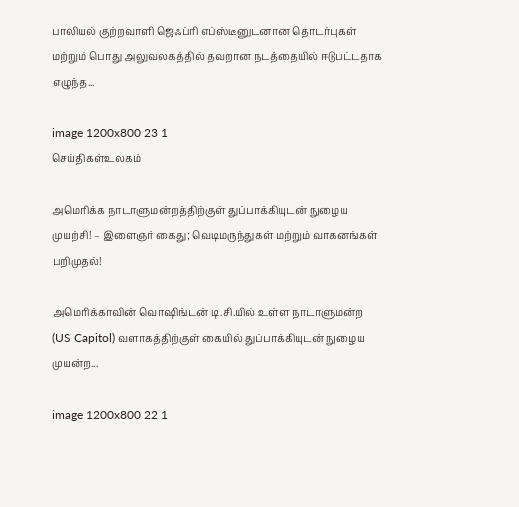பாலியல் குற்றவாளி ஜெஃப்ரி எப்ஸ்டீனுடனான தொடர்புகள் மற்றும் பொது அலுவலகத்தில் தவறான நடத்தையில் ஈடுபட்டதாக எழுந்த...

image 1200x800 23 1
செய்திகள்உலகம்

அமெரிக்க நாடாளுமன்றத்திற்குள் துப்பாக்கியுடன் நுழைய முயற்சி! – இளைஞர் கைது; வெடிமருந்துகள் மற்றும் வாகனங்கள் பறிமுதல்!

அமெரிக்காவின் வொஷிங்டன் டி.சி.யில் உள்ள நாடாளுமன்ற (US Capitol) வளாகத்திற்குள் கையில் துப்பாக்கியுடன் நுழைய முயன்ற...

image 1200x800 22 1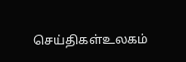செய்திகள்உலகம்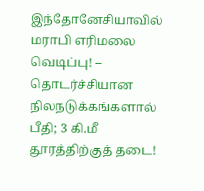இந்தோனேசியாவில் மராபி எரிமலை வெடிப்பு! – தொடர்ச்சியான நிலநடுக்கங்களால் பீதி; 3 கி.மீ தூரத்திற்குத் தடை!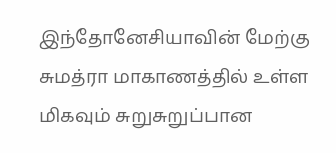இந்தோனேசியாவின் மேற்கு சுமத்ரா மாகாணத்தில் உள்ள மிகவும் சுறுசுறுப்பான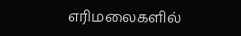எரிமலைகளில்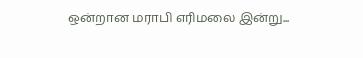ஒன்றான மராபி எரிமலை இன்று...